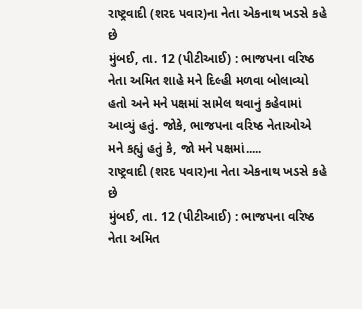રાષ્ટ્રવાદી (શરદ પવાર)ના નેતા એકનાથ ખડસે કહે છે
મુંબઈ, તા. 12 (પીટીઆઈ) : ભાજપના વરિષ્ઠ નેતા અમિત શાહે મને દિલ્હી મળવા બોલાવ્યો હતો અને મને પક્ષમાં સામેલ થવાનું કહેવામાં આવ્યું હતું. જોકે, ભાજપના વરિષ્ઠ નેતાઓએ મને કહ્યું હતું કે, જો મને પક્ષમાં.....
રાષ્ટ્રવાદી (શરદ પવાર)ના નેતા એકનાથ ખડસે કહે છે
મુંબઈ, તા. 12 (પીટીઆઈ) : ભાજપના વરિષ્ઠ નેતા અમિત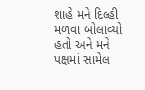શાહે મને દિલ્હી મળવા બોલાવ્યો હતો અને મને પક્ષમાં સામેલ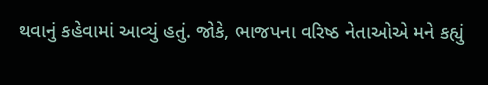થવાનું કહેવામાં આવ્યું હતું. જોકે, ભાજપના વરિષ્ઠ નેતાઓએ મને કહ્યું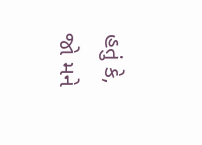હતું કે, જો મને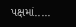પક્ષમાં.....